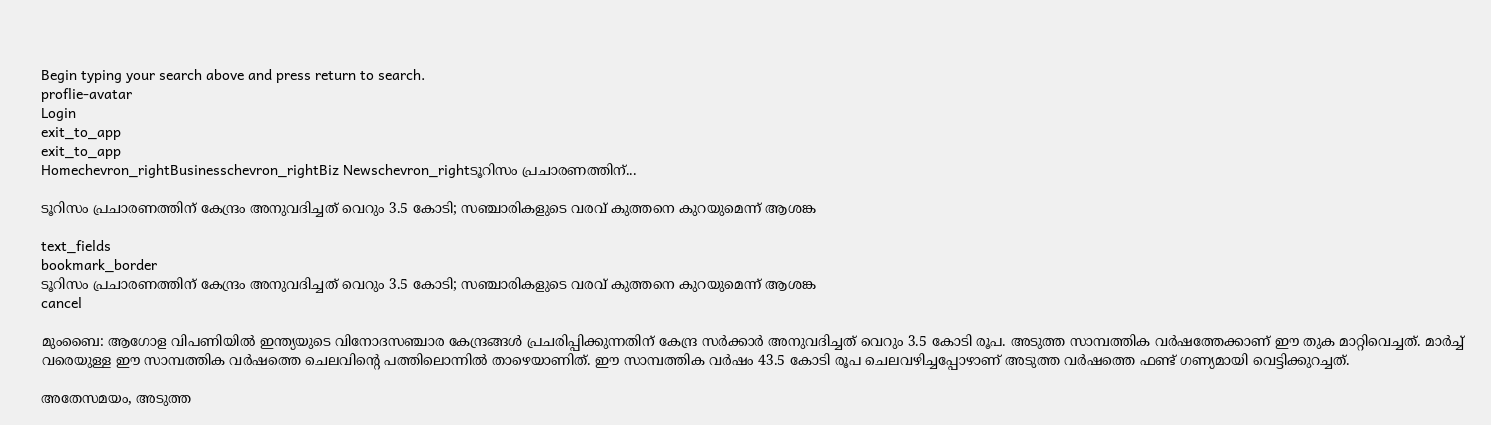Begin typing your search above and press return to search.
proflie-avatar
Login
exit_to_app
exit_to_app
Homechevron_rightBusinesschevron_rightBiz Newschevron_rightടൂറിസം പ്രചാരണത്തിന്...

ടൂറിസം പ്രചാരണത്തിന് കേന്ദ്രം അനുവദിച്ചത് വെറും 3.5 കോടി; സഞ്ചാരികളുടെ വരവ് കുത്തനെ കുറയുമെന്ന് ആശങ്ക

text_fields
bookmark_border
ടൂറിസം പ്രചാരണത്തിന് കേന്ദ്രം അനുവദിച്ചത് വെറും 3.5 കോടി; സഞ്ചാരികളുടെ വരവ് കുത്തനെ കുറയുമെന്ന് ആശങ്ക
cancel

മുംബൈ: ആഗോള വിപണിയിൽ ഇന്ത്യയുടെ വിനോദസഞ്ചാര കേന്ദ്രങ്ങൾ പ്രചരിപ്പിക്കുന്നതിന് കേന്ദ്ര സർക്കാർ അനുവദിച്ചത് വെറും 3.5 കോടി രൂപ. അടുത്ത സാമ്പത്തിക വർഷത്തേക്കാണ് ഈ തുക മാറ്റിവെച്ചത്. മാർച്ച് വരെയുള്ള ഈ സാമ്പത്തിക വർഷത്തെ ചെലവിന്റെ പത്തിലൊന്നിൽ താഴെയാണിത്. ഈ സാമ്പത്തിക വർഷം 43.5 കോടി രൂപ ചെലവഴിച്ചപ്പോഴാണ് അടുത്ത വർഷത്തെ ഫണ്ട് ഗണ്യമായി വെട്ടിക്കുറച്ചത്.

അതേസമയം, അടുത്ത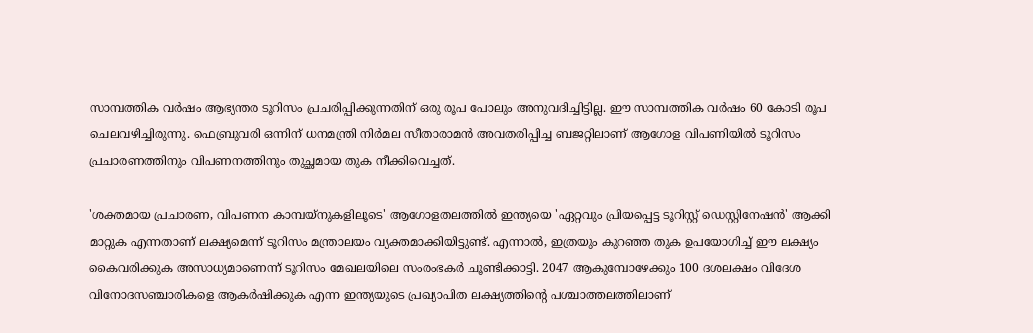സാമ്പത്തിക വർഷം ആഭ്യന്തര ടൂറിസം പ്രചരിപ്പിക്കുന്നതിന് ഒരു രൂപ പോലും അനുവദിച്ചിട്ടില്ല. ഈ സാമ്പത്തിക വർഷം 60 കോടി രൂപ ചെലവഴിച്ചിരുന്നു. ഫെബ്രുവരി ഒന്നിന് ധനമന്ത്രി നിർമല സീതാരാമൻ അവതരിപ്പിച്ച ബജറ്റിലാണ് ആഗോള വിപണിയിൽ ടൂറിസം പ്രചാരണത്തിനും വിപണനത്തിനും തുച്ഛമായ തുക നീക്കിവെച്ചത്.

'ശക്തമായ പ്രചാരണ, വിപണന കാമ്പയ്‌നുകളിലൂടെ' ആഗോളതലത്തിൽ ഇന്ത്യയെ 'ഏറ്റവും പ്രിയപ്പെട്ട ടൂറിസ്റ്റ് ഡെസ്റ്റിനേഷൻ' ആക്കി മാറ്റുക എന്നതാണ് ലക്ഷ്യമെന്ന് ടൂറിസം മന്ത്രാലയം വ്യക്തമാക്കിയിട്ടുണ്ട്. എന്നാൽ, ഇത്രയും കുറഞ്ഞ തുക ഉപയോഗിച്ച് ഈ ലക്ഷ്യം കൈവരിക്കുക അസാധ്യമാണെന്ന് ടൂറിസം മേഖലയിലെ സംരംഭകർ ചൂണ്ടിക്കാട്ടി. 2047 ആകുമ്പോഴേക്കും 100 ദശലക്ഷം വിദേശ വിനോദസഞ്ചാരികളെ ആകർഷിക്കുക എന്ന ഇന്ത്യയുടെ പ്രഖ്യാപിത ലക്ഷ്യത്തിന്റെ പശ്ചാത്തലത്തിലാണ്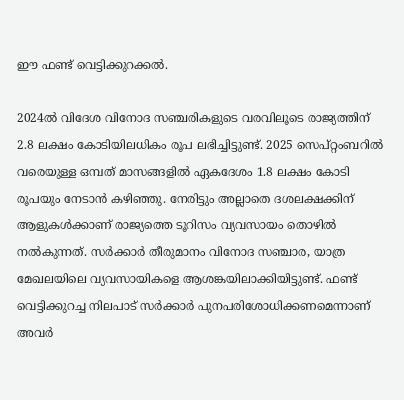ഈ ഫണ്ട് വെട്ടിക്കുറക്കൽ.

2024ൽ വിദേശ വിനോദ സഞ്ചരികളുടെ വരവിലൂടെ രാജ്യത്തിന് 2.8 ലക്ഷം കോടിയിലധികം രൂപ ലഭിച്ചിട്ടുണ്ട്. 2025 സെപ്റ്റംബറിൽ വരെയുള്ള ഒമ്പത് മാസങ്ങളിൽ ഏകദേശം 1.8 ലക്ഷം കോടി രൂപയും നേടാൻ കഴിഞ്ഞു. നേരിട്ടും അല്ലാതെ ദശലക്ഷക്കിന് ആളുകൾക്കാണ് രാജ്യത്തെ ടൂറിസം വ്യവസായം തൊഴിൽ നൽകുന്നത്. സർക്കാർ തീരുമാനം വിനോദ സഞ്ചാര, യാത്ര മേഖലയിലെ വ്യവസായികളെ ആശങ്കയിലാക്കിയിട്ടുണ്ട്. ഫണ്ട് വെട്ടിക്കുറച്ച നിലപാട് സർക്കാർ പുനപരിശോധിക്കണമെന്നാണ് അവർ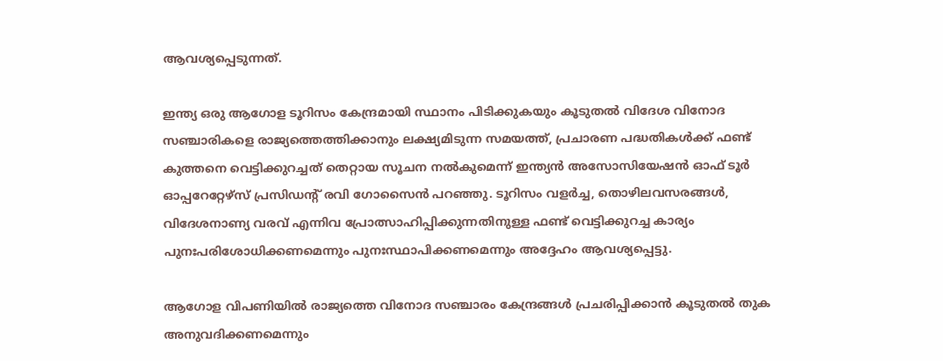ആവശ്യപ്പെടുന്നത്.

ഇന്ത്യ ഒരു ആഗോള ടൂറിസം കേന്ദ്രമായി സ്ഥാനം പിടിക്കുകയും കൂടുതൽ വിദേശ വിനോദ സഞ്ചാരികളെ രാജ്യത്തെത്തിക്കാനും ലക്ഷ്യമിടുന്ന സമയത്ത്, പ്രചാരണ പദ്ധതികൾക്ക് ഫണ്ട് കുത്തനെ വെട്ടിക്കുറച്ചത് തെറ്റായ സൂചന നൽകുമെന്ന് ഇന്ത്യൻ അസോസിയേഷൻ ഓഫ് ടൂർ ഓപ്പറേറ്റേഴ്‌സ് പ്രസിഡന്റ് രവി ഗോസൈൻ പറഞ്ഞു. ടൂറിസം വളർച്ച, തൊഴിലവസരങ്ങൾ, വിദേശനാണ്യ വരവ് എന്നിവ പ്രോത്സാഹിപ്പിക്കുന്നതിനുള്ള ഫണ്ട് വെട്ടിക്കുറച്ച കാര്യം പുനഃപരിശോധിക്കണമെന്നും പുനഃസ്ഥാപിക്കണമെന്നും അദ്ദേഹം ആവശ്യപ്പെട്ടു.

ആഗോള വിപണിയിൽ രാജ്യത്തെ വിനോദ സഞ്ചാരം കേന്ദ്രങ്ങൾ പ്രചരിപ്പിക്കാൻ കൂടുതൽ തുക അനുവദിക്കണമെന്നും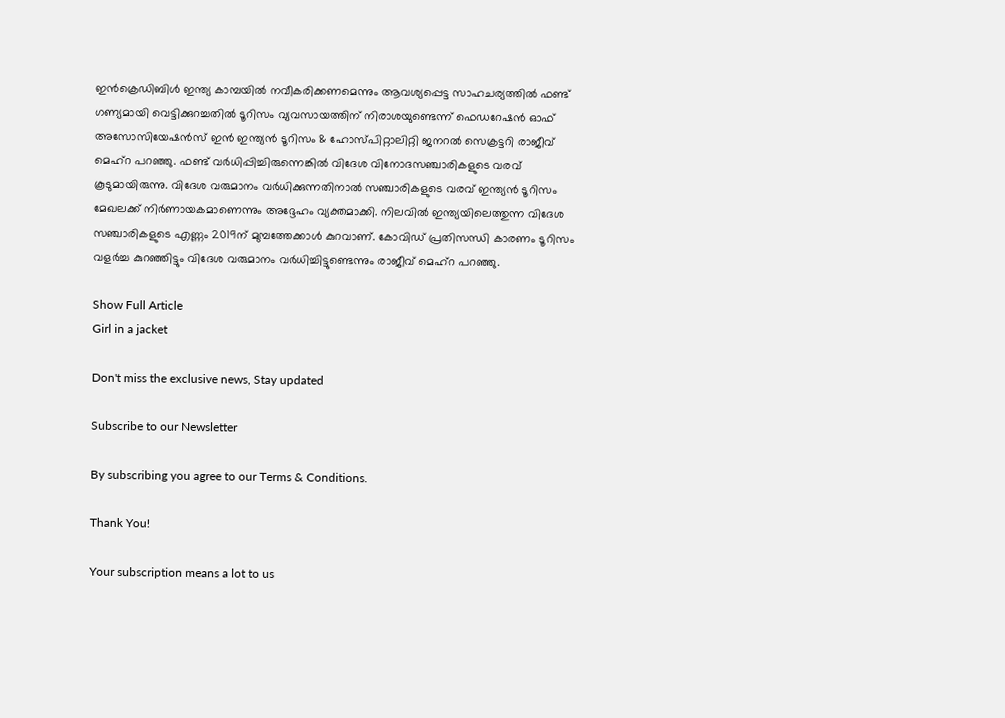ഇൻക്രെഡിബിൾ ഇന്ത്യ കാമ്പയിൽ നവീകരിക്കണമെന്നും ആവശ്യപ്പെട്ട സാഹചര്യത്തിൽ ഫണ്ട് ഗണ്യമായി വെട്ടിക്കുറച്ചതിൽ ടൂറിസം വ്യവസായത്തിന് നിരാശയുണ്ടെന്ന് ഫെഡറേഷൻ ഓഫ് അസോസിയേഷൻസ് ഇൻ ഇന്ത്യൻ ടൂറിസം & ഹോസ്പിറ്റാലിറ്റി ജനറൽ സെക്രട്ടറി രാജീവ് മെഹ്‌റ പറഞ്ഞു. ഫണ്ട് വർധിപ്പിച്ചിരുന്നെങ്കിൽ വിദേശ വിനോദസഞ്ചാരികളുടെ വരവ് കൂടുമായിരുന്നു. വിദേശ വരുമാനം വർധിക്കുന്നതിനാൽ സഞ്ചാരികളുടെ വരവ് ഇന്ത്യൻ ടൂറിസം മേഖലക്ക് നിർണായകമാണെന്നും അദ്ദേഹം വ്യക്തമാക്കി. നിലവിൽ ഇന്ത്യയിലെത്തുന്ന വിദേശ സഞ്ചാരികളുടെ എണ്ണം 2019ന് മുമ്പത്തേക്കാൾ കുറവാണ്. കോവിഡ് പ്രതിസന്ധി കാരണം ടൂറിസം വളർച്ച കുറഞ്ഞിട്ടും വിദേശ വരുമാനം വർധിച്ചിട്ടുണ്ടെന്നും രാജീവ് മെഹ്‌റ പറഞ്ഞു.

Show Full Article
Girl in a jacket

Don't miss the exclusive news, Stay updated

Subscribe to our Newsletter

By subscribing you agree to our Terms & Conditions.

Thank You!

Your subscription means a lot to us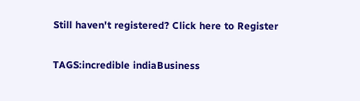Still haven't registered? Click here to Register

TAGS:incredible indiaBusiness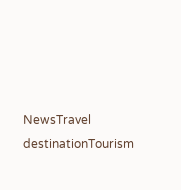NewsTravel destinationTourism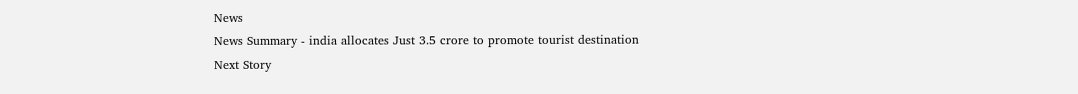News
News Summary - india allocates Just 3.5 crore to promote tourist destination
Next Story